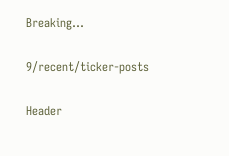Breaking...

9/recent/ticker-posts

Header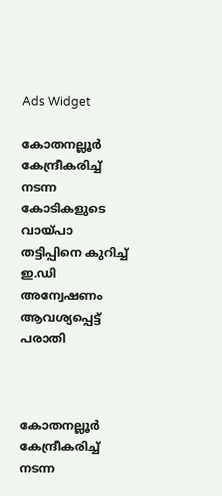Ads Widget

കോതനല്ലൂര്‍ കേന്ദ്രീകരിച്ച് നടന്ന കോടികളുടെ വായ്പാ തട്ടിപ്പിനെ കുറിച്ച് ഇ.ഡി അന്വേഷണം ആവശ്യപ്പെട്ട് പരാതി



കോതനല്ലൂര്‍ കേന്ദ്രീകരിച്ച് നടന്ന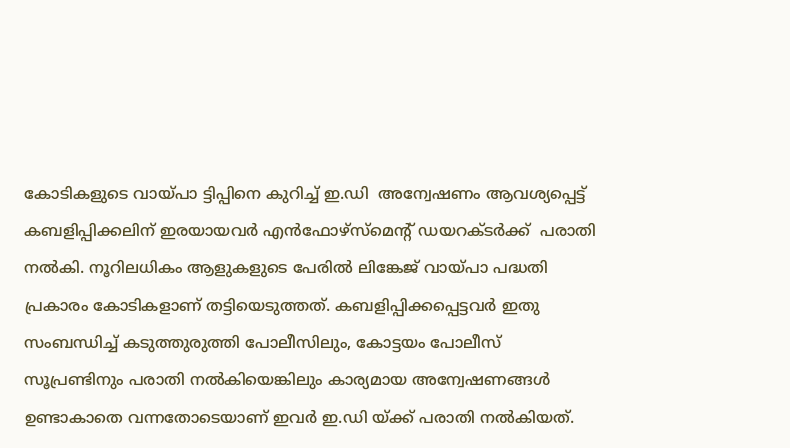കോടികളുടെ വായ്പാ ട്ടിപ്പിനെ കുറിച്ച് ഇ.ഡി  അന്വേഷണം ആവശ്യപ്പെട്ട് കബളിപ്പിക്കലിന് ഇരയായവര്‍ എന്‍ഫോഴ്‌സ്‌മെന്റ് ഡയറക്ടര്‍ക്ക്  പരാതി നല്‍കി. നൂറിലധികം ആളുകളുടെ പേരില്‍ ലിങ്കേജ് വായ്പാ പദ്ധതി പ്രകാരം കോടികളാണ് തട്ടിയെടുത്തത്. കബളിപ്പിക്കപ്പെട്ടവര്‍ ഇതു സംബന്ധിച്ച് കടുത്തുരുത്തി പോലീസിലും, കോട്ടയം പോലീസ് സൂപ്രണ്ടിനും പരാതി നല്‍കിയെങ്കിലും കാര്യമായ അന്വേഷണങ്ങള്‍ ഉണ്ടാകാതെ വന്നതോടെയാണ് ഇവര്‍ ഇ.ഡി യ്ക്ക് പരാതി നല്‍കിയത്.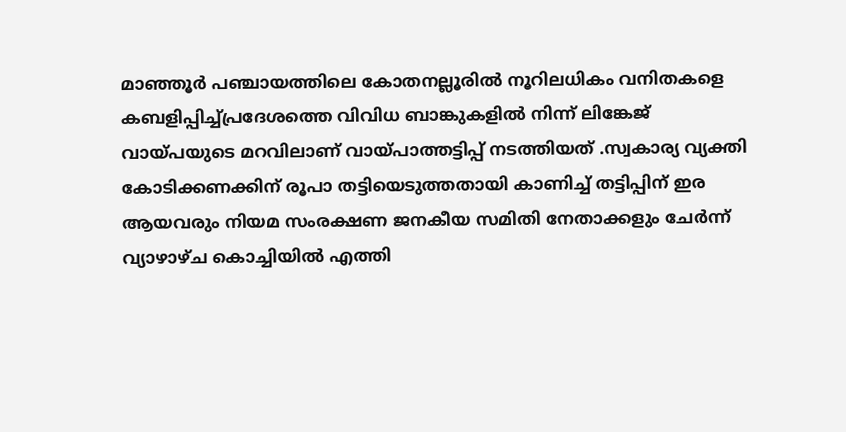മാഞ്ഞൂര്‍ പഞ്ചായത്തിലെ കോതനല്ലൂരില്‍ നൂറിലധികം വനിതകളെ കബളിപ്പിച്ച്പ്രദേശത്തെ വിവിധ ബാങ്കുകളില്‍ നിന്ന് ലിങ്കേജ് വായ്പയുടെ മറവിലാണ് വായ്പാത്തട്ടിപ്പ് നടത്തിയത് .സ്വകാര്യ വ്യക്തി കോടിക്കണക്കിന് രൂപാ തട്ടിയെടുത്തതായി കാണിച്ച് തട്ടിപ്പിന് ഇര ആയവരും നിയമ സംരക്ഷണ ജനകീയ സമിതി നേതാക്കളും ചേര്‍ന്ന് വ്യാഴാഴ്ച കൊച്ചിയില്‍ എത്തി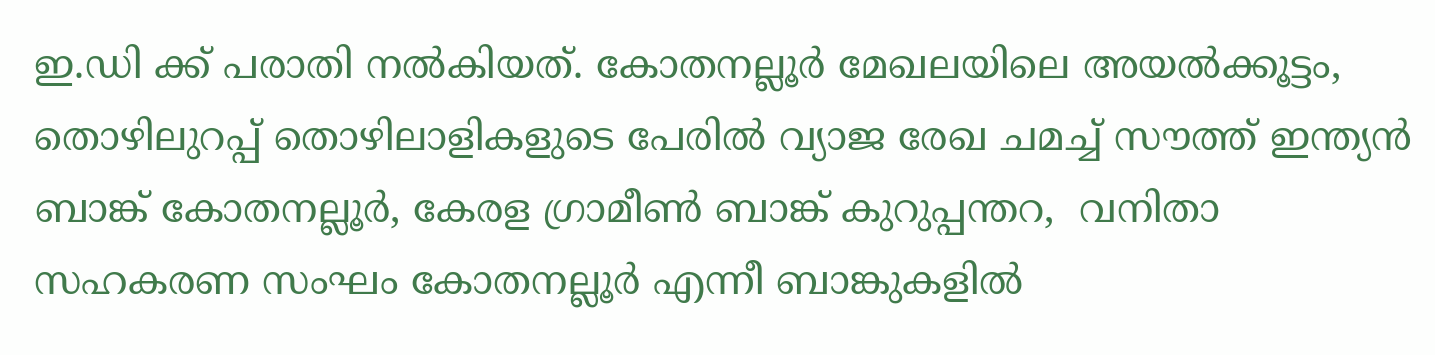ഇ.ഡി ക്ക് പരാതി നല്‍കിയത്. കോതനല്ലൂര്‍ മേഖലയിലെ അയല്‍ക്കൂട്ടം, തൊഴിലുറപ്പ് തൊഴിലാളികളുടെ പേരില്‍ വ്യാജ രേഖ ചമച്ച് സൗത്ത് ഇന്ത്യന്‍ ബാങ്ക് കോതനല്ലൂര്‍, കേരള ഗ്രാമീണ്‍ ബാങ്ക് കുറുപ്പന്തറ,  വനിതാ സഹകരണ സംഘം കോതനല്ലൂര്‍ എന്നീ ബാങ്കുകളില്‍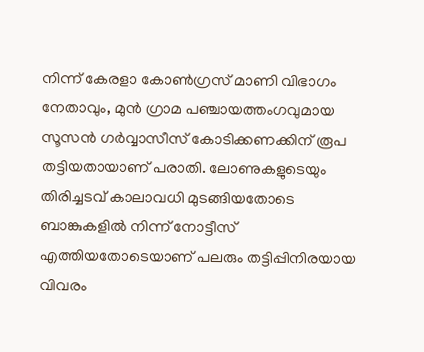നിന്ന് കേരളാ കോണ്‍ഗ്രസ് മാണി വിഭാഗം നേതാവും, മുന്‍ ഗ്രാമ പഞ്ചായത്തംഗവുമായ സൂസന്‍ ഗര്‍വ്വാസീസ് കോടിക്കണക്കിന് രൂപ തട്ടിയതായാണ് പരാതി. ലോണുകളുടെയും തിരിച്ചടവ് കാലാവധി മുടങ്ങിയതോടെ ബാങ്കുകളില്‍ നിന്ന് നോട്ടീസ് എത്തിയതോടെയാണ് പലരും തട്ടിപ്പിനിരയായ വിവരം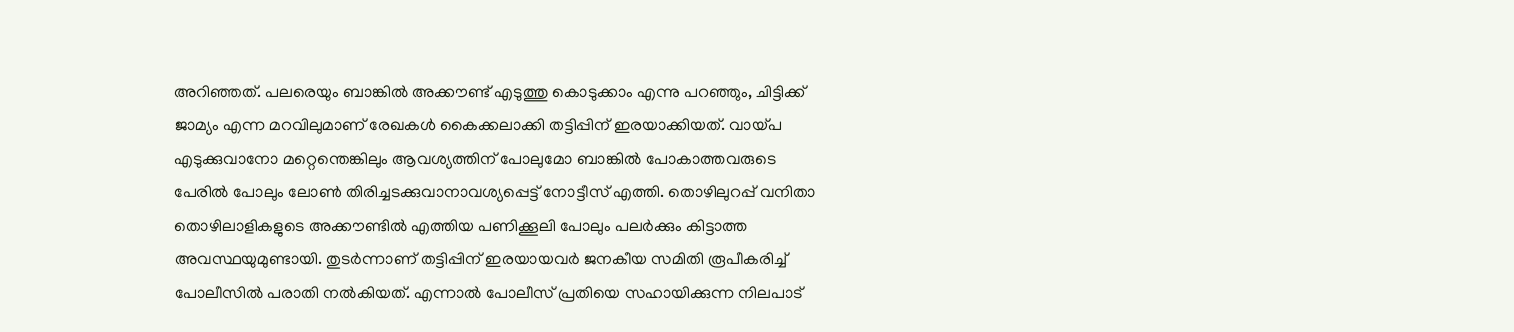അറിഞ്ഞത്. പലരെയും ബാങ്കില്‍ അക്കൗണ്ട് എടുത്തു കൊടുക്കാം എന്നു പറഞ്ഞും, ചിട്ടിക്ക് ജാമ്യം എന്ന മറവിലുമാണ് രേഖകള്‍ കൈക്കലാക്കി തട്ടിപ്പിന് ഇരയാക്കിയത്. വായ്പ എടുക്കുവാനോ മറ്റെന്തെങ്കിലും ആവശ്യത്തിന് പോലുമോ ബാങ്കില്‍ പോകാത്തവരുടെ പേരില്‍ പോലും ലോണ്‍ തിരിച്ചടക്കുവാനാവശ്യപ്പെട്ട് നോട്ടീസ് എത്തി. തൊഴിലുറപ്പ് വനിതാ തൊഴിലാളികളുടെ അക്കൗണ്ടില്‍ എത്തിയ പണിക്കൂലി പോലും പലര്‍ക്കും കിട്ടാത്ത അവസ്ഥയുമുണ്ടായി. തുടര്‍ന്നാണ് തട്ടിപ്പിന് ഇരയായവര്‍ ജനകീയ സമിതി രൂപീകരിച്ച് പോലീസില്‍ പരാതി നല്‍കിയത്. എന്നാല്‍ പോലീസ് പ്രതിയെ സഹായിക്കുന്ന നിലപാട്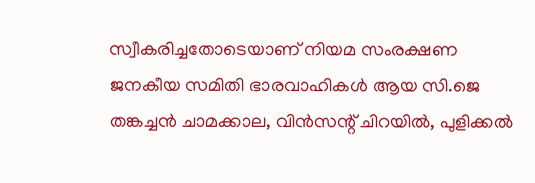സ്വീകരിച്ചതോടെയാണ് നിയമ സംരക്ഷണ ജനകീയ സമിതി ഭാരവാഹികള്‍ ആയ സി.ജെ തങ്കച്ചന്‍ ചാമക്കാല, വിന്‍സന്റ് ചിറയില്‍, പുളിക്കല്‍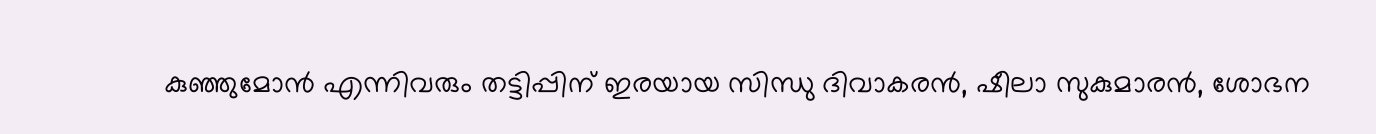കുഞ്ഞുമോന്‍ എന്നിവരും തട്ടിപ്പിന് ഇരയായ സിന്ധു ദിവാകരന്‍, ഷീലാ സുകുമാരന്‍, ശോഭന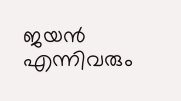ജയന്‍ എന്നിവരും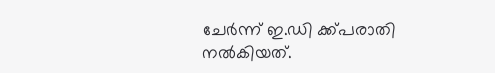ചേര്‍ന്ന് ഇ.ഡി ക്ക്പരാതി നല്‍കിയത്.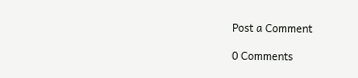Post a Comment

0 Comments